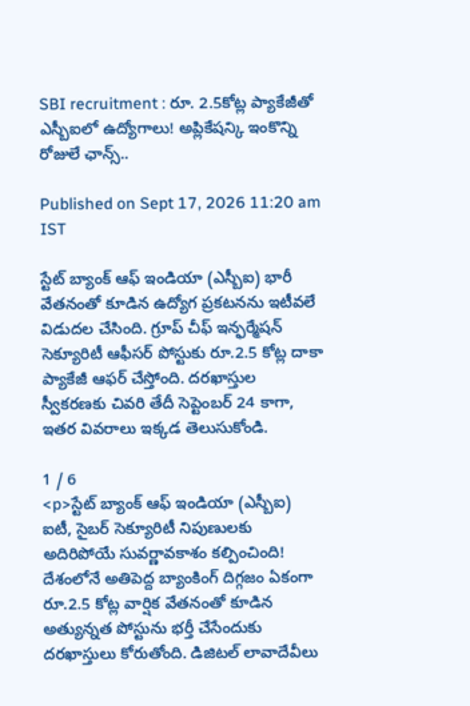SBI recruitment : రూ. 2.5కోట్ల ప్యాకేజీతో ఎస్బీఐలో ఉద్యోగాలు! అప్లికేషన్కి ఇంకొన్ని రోజులే ఛాన్స్..

Published on Sept 17, 2026 11:20 am IST

స్టేట్ బ్యాంక్ ఆఫ్ ఇండియా (ఎస్బీఐ) భారీ వేతనంతో కూడిన ఉద్యోగ ప్రకటనను ఇటీవలే విడుదల చేసింది. గ్రూప్ చీఫ్ ఇన్ఫర్మేషన్ సెక్యూరిటీ ఆఫీసర్ పోస్టుకు రూ.2.5 కోట్ల దాకా ప్యాకేజీ ఆఫర్ చేస్తోంది. దరఖాస్తుల స్వీకరణకు చివరి తేదీ సెప్టెంబర్ 24 కాగా, ఇతర వివరాలు ఇక్కడ తెలుసుకోండి.

1 / 6
<p>స్టేట్ బ్యాంక్ ఆఫ్ ఇండియా (ఎస్బీఐ) ఐటీ, సైబర్ సెక్యూరిటీ నిపుణులకు అదిరిపోయే సువర్ణావకాశం కల్పించింది! దేశంలోనే అతిపెద్ద బ్యాంకింగ్ దిగ్గజం ఏకంగా రూ.2.5 కోట్ల వార్షిక వేతనంతో కూడిన అత్యున్నత పోస్టును భర్తీ చేసేందుకు దరఖాస్తులు కోరుతోంది. డిజిటల్ లావాదేవీలు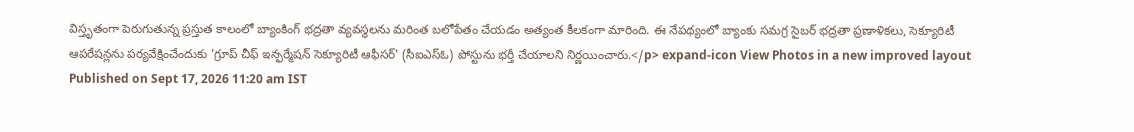విస్తృతంగా పెరుగుతున్న ప్రస్తుత కాలంలో బ్యాంకింగ్ భద్రతా వ్యవస్థలను మరింత బలోపేతం చేయడం అత్యంత కీలకంగా మారింది. ఈ నేపథ్యంలో బ్యాంకు సమగ్ర సైబర్ భద్రతా ప్రణాళికలు, సెక్యూరిటీ ఆపరేషన్లను పర్యవేక్షించేందుకు 'గ్రూప్ చీఫ్ ఇన్ఫర్మేషన్ సెక్యూరిటీ ఆఫీసర్' (సీఐఎస్ఓ) పోస్టును భర్తీ చేయాలని నిర్ణయించారు.</p> expand-icon View Photos in a new improved layout
Published on Sept 17, 2026 11:20 am IST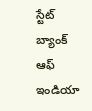స్టేట్ బ్యాంక్ ఆఫ్ ఇండియా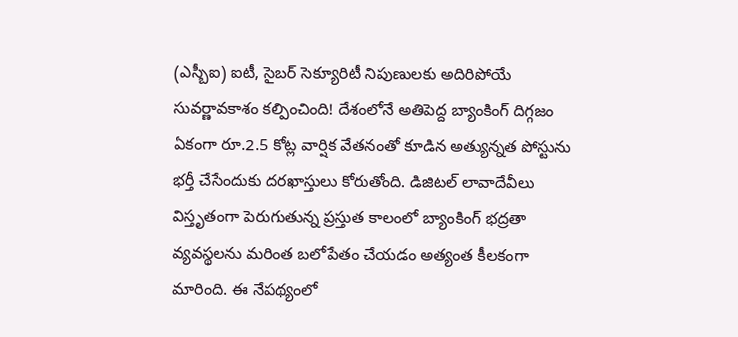(ఎస్బీఐ) ఐటీ, సైబర్ సెక్యూరిటీ నిపుణులకు అదిరిపోయే సువర్ణావకాశం కల్పించింది! దేశంలోనే అతిపెద్ద బ్యాంకింగ్ దిగ్గజం ఏకంగా రూ.2.5 కోట్ల వార్షిక వేతనంతో కూడిన అత్యున్నత పోస్టును భర్తీ చేసేందుకు దరఖాస్తులు కోరుతోంది. డిజిటల్ లావాదేవీలు విస్తృతంగా పెరుగుతున్న ప్రస్తుత కాలంలో బ్యాంకింగ్ భద్రతా వ్యవస్థలను మరింత బలోపేతం చేయడం అత్యంత కీలకంగా మారింది. ఈ నేపథ్యంలో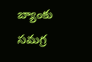బ్యాంకు సమగ్ర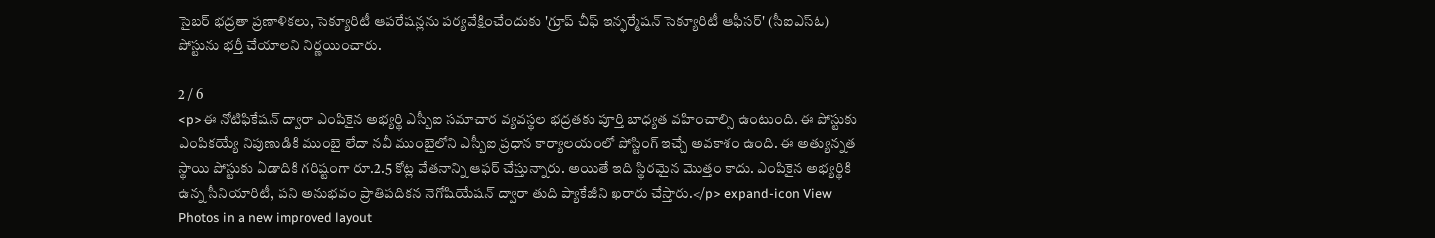సైబర్ భద్రతా ప్రణాళికలు, సెక్యూరిటీ ఆపరేషన్లను పర్యవేక్షించేందుకు 'గ్రూప్ చీఫ్ ఇన్ఫర్మేషన్ సెక్యూరిటీ ఆఫీసర్' (సీఐఎస్ఓ) పోస్టును భర్తీ చేయాలని నిర్ణయించారు.

2 / 6
<p>ఈ నోటిఫికేషన్ ద్వారా ఎంపికైన అభ్యర్థి ఎస్బీఐ సమాచార వ్యవస్థల భద్రతకు పూర్తి బాధ్యత వహించాల్సి ఉంటుంది. ఈ పోస్టుకు ఎంపికయ్యే నిపుణుడికి ముంబై లేదా నవీ ముంబైలోని ఎస్బీఐ ప్రధాన కార్యాలయంలో పోస్టింగ్ ఇచ్చే అవకాశం ఉంది. ఈ అత్యున్నత స్థాయి పోస్టుకు ఏడాదికి గరిష్టంగా రూ.2.5 కోట్ల వేతనాన్ని ఆఫర్ చేస్తున్నారు. అయితే ఇది స్థిరమైన మొత్తం కాదు. ఎంపికైన అభ్యర్థికి ఉన్న సీనియారిటీ, పని అనుభవం ప్రాతిపదికన నెగోషియేషన్ ద్వారా తుది ప్యాకేజీని ఖరారు చేస్తారు.</p> expand-icon View Photos in a new improved layout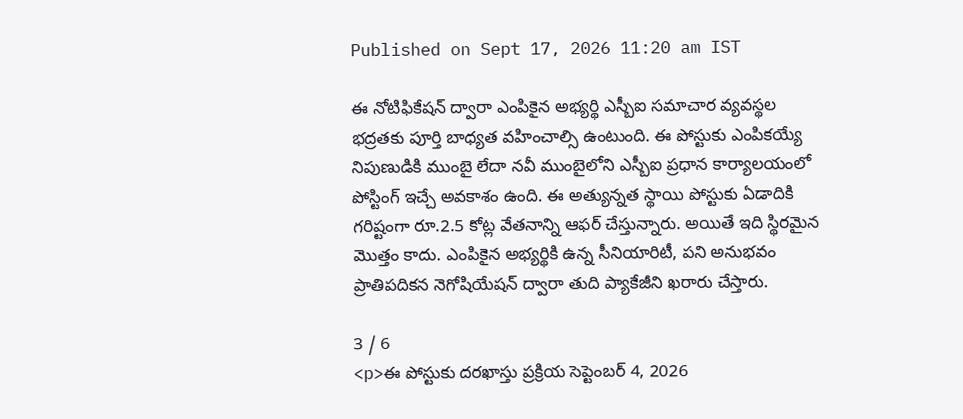Published on Sept 17, 2026 11:20 am IST

ఈ నోటిఫికేషన్ ద్వారా ఎంపికైన అభ్యర్థి ఎస్బీఐ సమాచార వ్యవస్థల భద్రతకు పూర్తి బాధ్యత వహించాల్సి ఉంటుంది. ఈ పోస్టుకు ఎంపికయ్యే నిపుణుడికి ముంబై లేదా నవీ ముంబైలోని ఎస్బీఐ ప్రధాన కార్యాలయంలో పోస్టింగ్ ఇచ్చే అవకాశం ఉంది. ఈ అత్యున్నత స్థాయి పోస్టుకు ఏడాదికి గరిష్టంగా రూ.2.5 కోట్ల వేతనాన్ని ఆఫర్ చేస్తున్నారు. అయితే ఇది స్థిరమైన మొత్తం కాదు. ఎంపికైన అభ్యర్థికి ఉన్న సీనియారిటీ, పని అనుభవం ప్రాతిపదికన నెగోషియేషన్ ద్వారా తుది ప్యాకేజీని ఖరారు చేస్తారు.

3 / 6
<p>ఈ పోస్టుకు దరఖాస్తు ప్రక్రియ సెప్టెంబర్ 4, 2026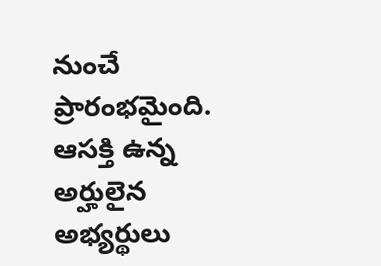నుంచే ప్రారంభమైంది. ఆసక్తి ఉన్న అర్హులైన అభ్యర్థులు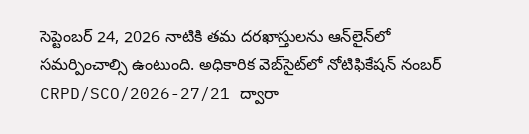సెప్టెంబర్ 24, 2026 నాటికి తమ దరఖాస్తులను ఆన్‌లైన్‌లో సమర్పించాల్సి ఉంటుంది. అధికారిక వెబ్‌సైట్‌లో నోటిఫికేషన్ నంబర్ CRPD/SCO/2026-27/21 ద్వారా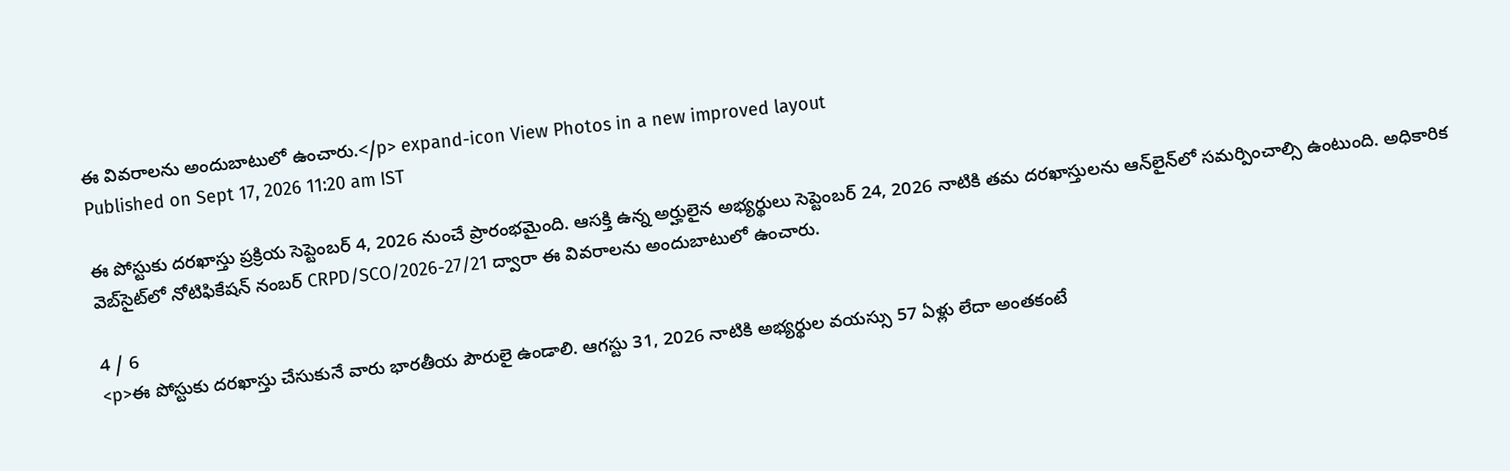ఈ వివరాలను అందుబాటులో ఉంచారు.</p> expand-icon View Photos in a new improved layout
Published on Sept 17, 2026 11:20 am IST

ఈ పోస్టుకు దరఖాస్తు ప్రక్రియ సెప్టెంబర్ 4, 2026 నుంచే ప్రారంభమైంది. ఆసక్తి ఉన్న అర్హులైన అభ్యర్థులు సెప్టెంబర్ 24, 2026 నాటికి తమ దరఖాస్తులను ఆన్‌లైన్‌లో సమర్పించాల్సి ఉంటుంది. అధికారిక వెబ్‌సైట్‌లో నోటిఫికేషన్ నంబర్ CRPD/SCO/2026-27/21 ద్వారా ఈ వివరాలను అందుబాటులో ఉంచారు.

4 / 6
<p>ఈ పోస్టుకు దరఖాస్తు చేసుకునే వారు భారతీయ పౌరులై ఉండాలి. ఆగస్టు 31, 2026 నాటికి అభ్యర్థుల వయస్సు 57 ఏళ్లు లేదా అంతకంటే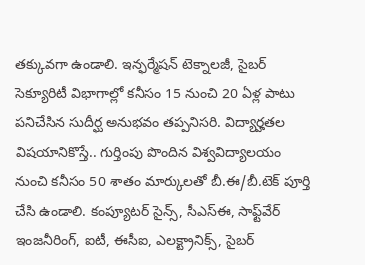తక్కువగా ఉండాలి. ఇన్ఫర్మేషన్ టెక్నాలజీ, సైబర్ సెక్యూరిటీ విభాగాల్లో కనీసం 15 నుంచి 20 ఏళ్ల పాటు పనిచేసిన సుదీర్ఘ అనుభవం తప్పనిసరి. విద్యార్హతల విషయానికొస్తే.. గుర్తింపు పొందిన విశ్వవిద్యాలయం నుంచి కనీసం 50 శాతం మార్కులతో బీ.ఈ/బీ.టెక్ పూర్తి చేసి ఉండాలి. కంప్యూటర్ సైన్స్, సీఎస్ఈ, సాఫ్ట్‌వేర్ ఇంజనీరింగ్, ఐటీ, ఈసీఐ, ఎలక్ట్రానిక్స్, సైబర్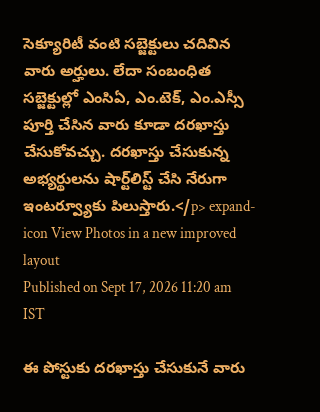సెక్యూరిటీ వంటి సబ్జెక్టులు చదివిన వారు అర్హులు. లేదా సంబంధిత సబ్జెక్టుల్లో ఎంసిఏ, ఎం.టెక్, ఎం.ఎస్సీ పూర్తి చేసిన వారు కూడా దరఖాస్తు చేసుకోవచ్చు. దరఖాస్తు చేసుకున్న అభ్యర్థులను షార్ట్‌లిస్ట్ చేసి నేరుగా ఇంటర్వ్యూకు పిలుస్తారు.</p> expand-icon View Photos in a new improved layout
Published on Sept 17, 2026 11:20 am IST

ఈ పోస్టుకు దరఖాస్తు చేసుకునే వారు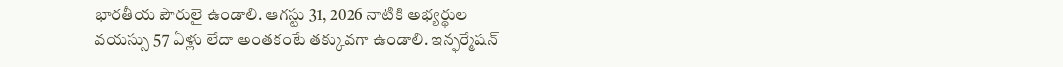భారతీయ పౌరులై ఉండాలి. ఆగస్టు 31, 2026 నాటికి అభ్యర్థుల వయస్సు 57 ఏళ్లు లేదా అంతకంటే తక్కువగా ఉండాలి. ఇన్ఫర్మేషన్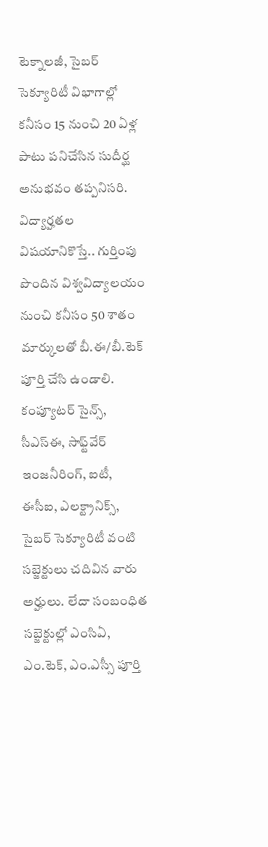టెక్నాలజీ, సైబర్ సెక్యూరిటీ విభాగాల్లో కనీసం 15 నుంచి 20 ఏళ్ల పాటు పనిచేసిన సుదీర్ఘ అనుభవం తప్పనిసరి. విద్యార్హతల విషయానికొస్తే.. గుర్తింపు పొందిన విశ్వవిద్యాలయం నుంచి కనీసం 50 శాతం మార్కులతో బీ.ఈ/బీ.టెక్ పూర్తి చేసి ఉండాలి. కంప్యూటర్ సైన్స్, సీఎస్ఈ, సాఫ్ట్‌వేర్ ఇంజనీరింగ్, ఐటీ, ఈసీఐ, ఎలక్ట్రానిక్స్, సైబర్ సెక్యూరిటీ వంటి సబ్జెక్టులు చదివిన వారు అర్హులు. లేదా సంబంధిత సబ్జెక్టుల్లో ఎంసిఏ, ఎం.టెక్, ఎం.ఎస్సీ పూర్తి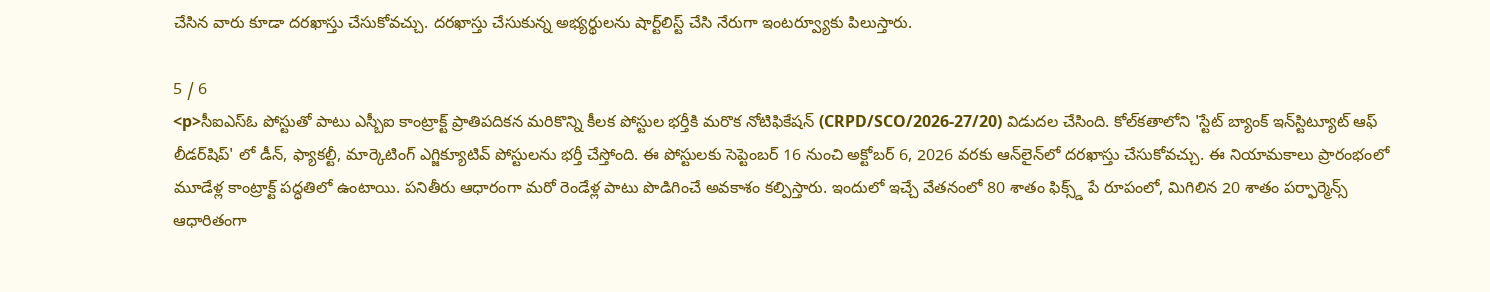చేసిన వారు కూడా దరఖాస్తు చేసుకోవచ్చు. దరఖాస్తు చేసుకున్న అభ్యర్థులను షార్ట్‌లిస్ట్ చేసి నేరుగా ఇంటర్వ్యూకు పిలుస్తారు.

5 / 6
<p>సీఐఎస్ఓ పోస్టుతో పాటు ఎస్బీఐ కాంట్రాక్ట్ ప్రాతిపదికన మరికొన్ని కీలక పోస్టుల భర్తీకి మరొక నోటిఫికేషన్ (CRPD/SCO/2026-27/20) విడుదల చేసింది. కోల్‌కతాలోని 'స్టేట్ బ్యాంక్ ఇన్‌స్టిట్యూట్ ఆఫ్ లీడర్‌షిప్' లో డీన్, ఫ్యాకల్టీ, మార్కెటింగ్ ఎగ్జిక్యూటివ్ పోస్టులను భర్తీ చేస్తోంది. ఈ పోస్టులకు సెప్టెంబర్ 16 నుంచి అక్టోబర్ 6, 2026 వరకు ఆన్‌లైన్‌లో దరఖాస్తు చేసుకోవచ్చు. ఈ నియామకాలు ప్రారంభంలో మూడేళ్ల కాంట్రాక్ట్ పద్ధతిలో ఉంటాయి. పనితీరు ఆధారంగా మరో రెండేళ్ల పాటు పొడిగించే అవకాశం కల్పిస్తారు. ఇందులో ఇచ్చే వేతనంలో 80 శాతం ఫిక్స్డ్ పే రూపంలో, మిగిలిన 20 శాతం పర్ఫార్మెన్స్ ఆధారితంగా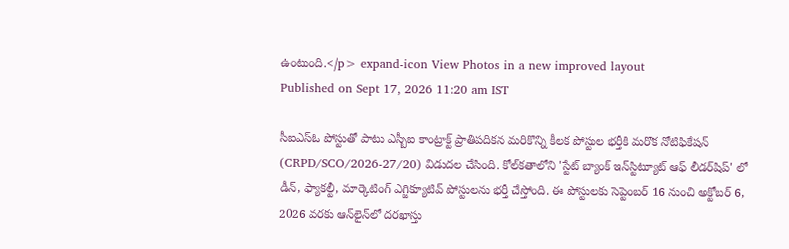ఉంటుంది.</p> expand-icon View Photos in a new improved layout
Published on Sept 17, 2026 11:20 am IST

సీఐఎస్ఓ పోస్టుతో పాటు ఎస్బీఐ కాంట్రాక్ట్ ప్రాతిపదికన మరికొన్ని కీలక పోస్టుల భర్తీకి మరొక నోటిఫికేషన్ (CRPD/SCO/2026-27/20) విడుదల చేసింది. కోల్‌కతాలోని 'స్టేట్ బ్యాంక్ ఇన్‌స్టిట్యూట్ ఆఫ్ లీడర్‌షిప్' లో డీన్, ఫ్యాకల్టీ, మార్కెటింగ్ ఎగ్జిక్యూటివ్ పోస్టులను భర్తీ చేస్తోంది. ఈ పోస్టులకు సెప్టెంబర్ 16 నుంచి అక్టోబర్ 6, 2026 వరకు ఆన్‌లైన్‌లో దరఖాస్తు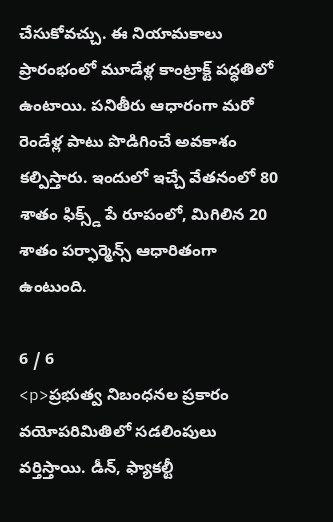చేసుకోవచ్చు. ఈ నియామకాలు ప్రారంభంలో మూడేళ్ల కాంట్రాక్ట్ పద్ధతిలో ఉంటాయి. పనితీరు ఆధారంగా మరో రెండేళ్ల పాటు పొడిగించే అవకాశం కల్పిస్తారు. ఇందులో ఇచ్చే వేతనంలో 80 శాతం ఫిక్స్డ్ పే రూపంలో, మిగిలిన 20 శాతం పర్ఫార్మెన్స్ ఆధారితంగా ఉంటుంది.

6 / 6
<p>ప్రభుత్వ నిబంధనల ప్రకారం వయోపరిమితిలో సడలింపులు వర్తిస్తాయి. డీన్, ఫ్యాకల్టీ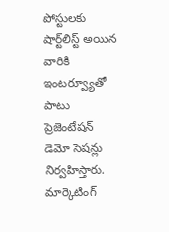పోస్టులకు షార్ట్‌లిస్ట్ అయిన వారికి ఇంటర్వ్యూతో పాటు ప్రెజెంటేషన్ డెమో సెషన్లు నిర్వహిస్తారు. మార్కెటింగ్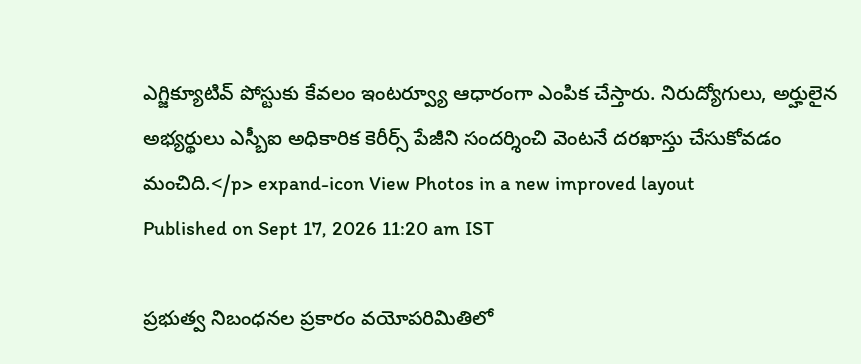ఎగ్జిక్యూటివ్ పోస్టుకు కేవలం ఇంటర్వ్యూ ఆధారంగా ఎంపిక చేస్తారు. నిరుద్యోగులు, అర్హులైన అభ్యర్థులు ఎస్బీఐ అధికారిక కెరీర్స్ పేజీని సందర్శించి వెంటనే దరఖాస్తు చేసుకోవడం మంచిది.</p> expand-icon View Photos in a new improved layout
Published on Sept 17, 2026 11:20 am IST

ప్రభుత్వ నిబంధనల ప్రకారం వయోపరిమితిలో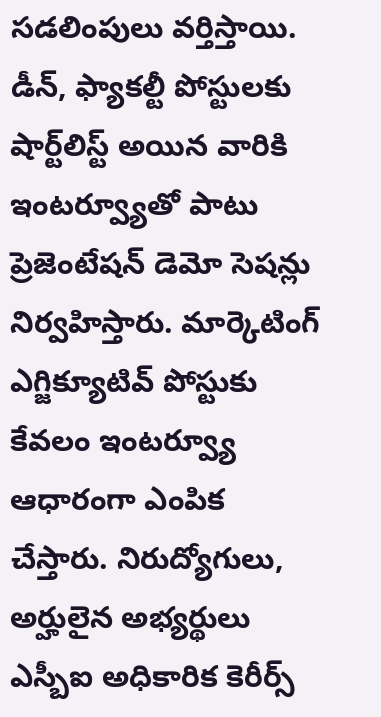సడలింపులు వర్తిస్తాయి. డీన్, ఫ్యాకల్టీ పోస్టులకు షార్ట్‌లిస్ట్ అయిన వారికి ఇంటర్వ్యూతో పాటు ప్రెజెంటేషన్ డెమో సెషన్లు నిర్వహిస్తారు. మార్కెటింగ్ ఎగ్జిక్యూటివ్ పోస్టుకు కేవలం ఇంటర్వ్యూ ఆధారంగా ఎంపిక చేస్తారు. నిరుద్యోగులు, అర్హులైన అభ్యర్థులు ఎస్బీఐ అధికారిక కెరీర్స్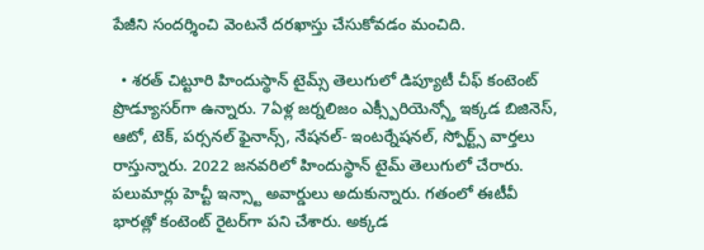పేజీని సందర్శించి వెంటనే దరఖాస్తు చేసుకోవడం మంచిది.

  • శరత్ చిట్టూరి హిందుస్థాన్ టైమ్స్ తెలుగులో డిప్యూటీ చీఫ్ కంటెంట్ ప్రొడ్యూసర్‌గా ఉన్నారు. 7ఏళ్ల జర్నలిజం ఎక్స్పీరియెన్స్తో ఇక్కడ బిజినెస్, ఆటో, టెక్, పర్సనల్ ఫైనాన్స్, నేషనల్- ఇంటర్నేషనల్, స్పోర్ట్స్ వార్తలు రాస్తున్నారు. 2022 జనవరిలో హిందుస్థాన్ టైమ్ తెలుగులో చేరారు. పలుమార్లు హెచ్టీ ఇన్స్టా అవార్డులు అదుకున్నారు. గతంలో ఈటీవీ భారత్లో కంటెంట్ రైటర్‌గా పని చేశారు. అక్కడ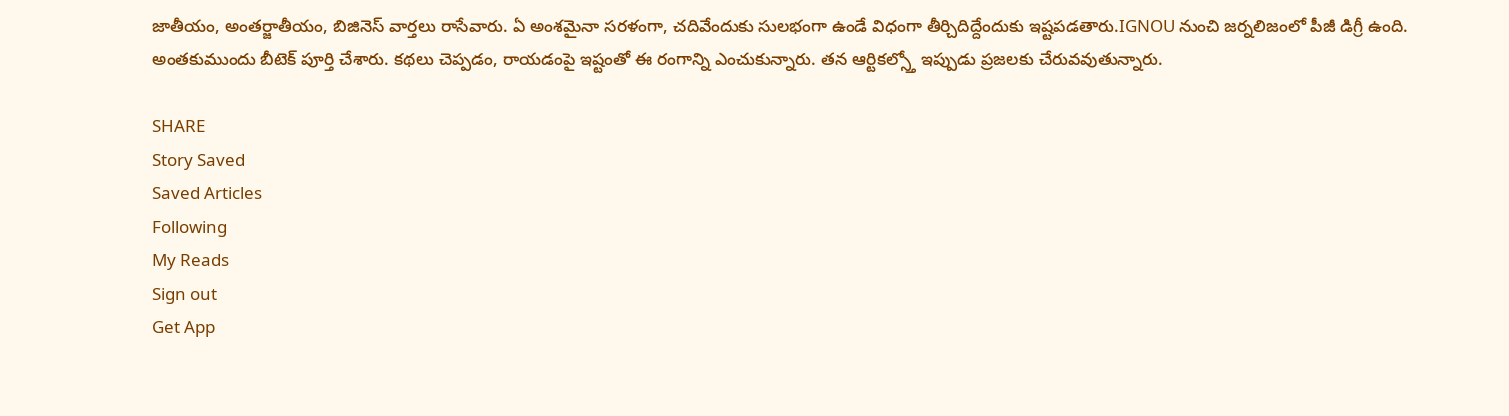జాతీయం, అంతర్జాతీయం, బిజినెస్ వార్తలు రాసేవారు. ఏ అంశమైనా సరళంగా, చదివేందుకు సులభంగా ఉండే విధంగా తీర్చిదిద్దేందుకు ఇష్టపడతారు.IGNOU నుంచి జర్నలిజంలో పీజీ డిగ్రీ ఉంది. అంతకుముందు బీటెక్ పూర్తి చేశారు. కథలు చెప్పడం, రాయడంపై ఇష్టంతో ఈ రంగాన్ని ఎంచుకున్నారు. తన ఆర్టికల్స్తో ఇప్పుడు ప్రజలకు చేరువవుతున్నారు.

SHARE
Story Saved
Saved Articles
Following
My Reads
Sign out
Get App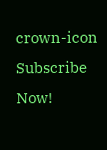crown-icon
Subscribe Now!